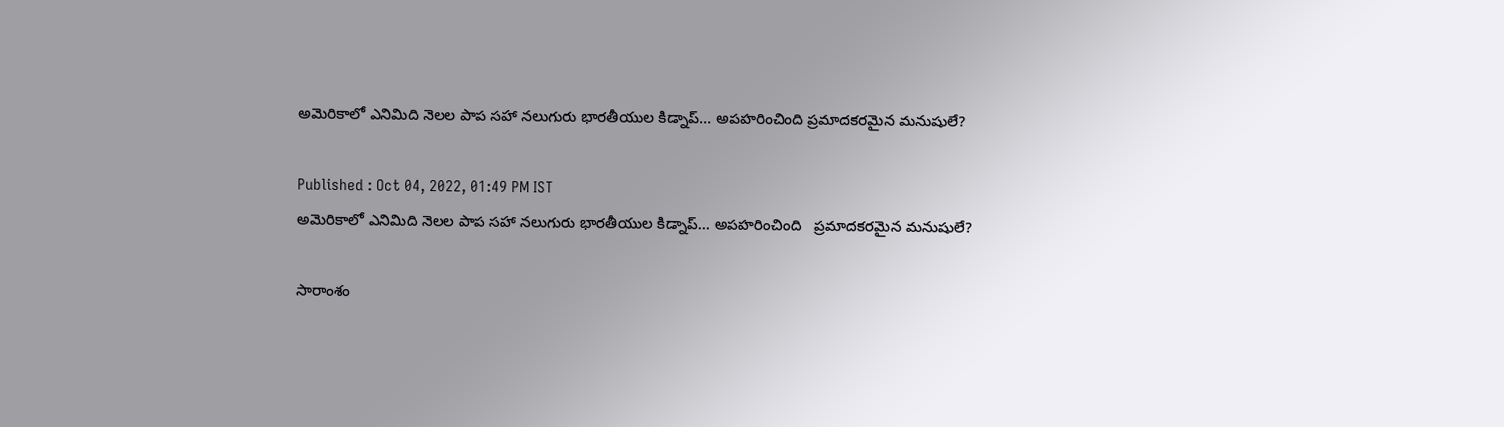అమెరికాలో ఎనిమిది నెలల పాప సహా నలుగురు భారతీయుల కిడ్నాప్... అపహరించింది ప్రమాదకరమైన మనుషులే?

Published : Oct 04, 2022, 01:49 PM IST
అమెరికాలో ఎనిమిది నెలల పాప సహా నలుగురు భారతీయుల కిడ్నాప్... అపహరించింది   ప్రమాదకరమైన మనుషులే?

సారాంశం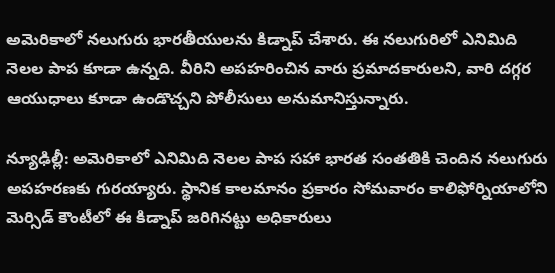అమెరికాలో నలుగురు భారతీయులను కిడ్నాప్ చేశారు. ఈ నలుగురిలో ఎనిమిది నెలల పాప కూడా ఉన్నది. వీరిని అపహరించిన వారు ప్రమాదకారులని, వారి దగ్గర ఆయుధాలు కూడా ఉండొచ్చని పోలీసులు అనుమానిస్తున్నారు.

న్యూఢిల్లీ: అమెరికాలో ఎనిమిది నెలల పాప సహా భారత సంతతికి చెందిన నలుగురు అపహరణకు గురయ్యారు. స్థానిక కాలమానం ప్రకారం సోమవారం కాలిఫోర్నియాలోని మెర్సిడ్ కౌంటీలో ఈ కిడ్నాప్ జరిగినట్టు అధికారులు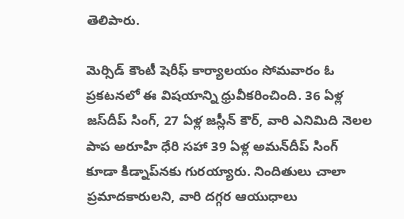తెలిపారు.

మెర్సిడ్ కౌంటీ షెరీఫ్ కార్యాలయం సోమవారం ఓ ప్రకటనలో ఈ విషయాన్ని ధ్రువీకరించింది. 36 ఏళ్ల జస్‌దీప్ సింగ్, 27 ఏళ్ల జస్లీన్ కౌర్, వారి ఎనిమిది నెలల పాప అరూహి ధేరి సహా 39 ఏళ్ల అమన్‌దీప్ సింగ్ కూడా కిడ్నాప్‌నకు గురయ్యారు. నిందితులు చాలా ప్రమాదకారులని, వారి దగ్గర ఆయుధాలు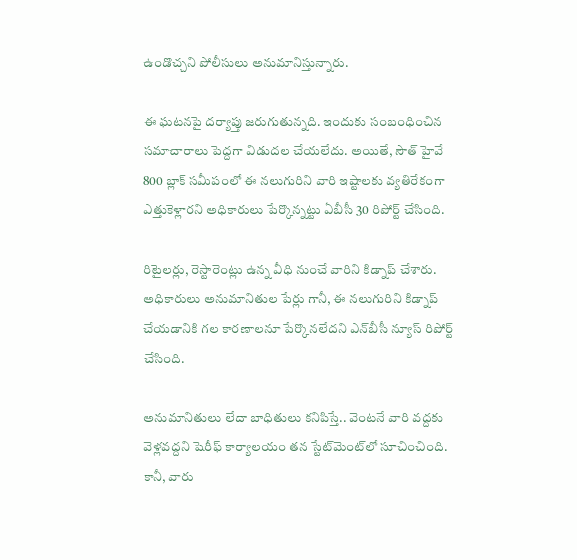ఉండొచ్చని పోలీసులు అనుమానిస్తున్నారు.

ఈ ఘటనపై దర్యాప్తు జరుగుతున్నది. ఇందుకు సంబంధించిన సమాచారాలు పెద్దగా విడుదల చేయలేదు. అయితే, సౌత్ హైవే 800 బ్లాక్ సమీపంలో ఈ నలుగురిని వారి ఇష్టాలకు వ్యతిరేకంగా ఎత్తుకెళ్లారని అధికారులు పేర్కొన్నట్టు ఏబీసీ 30 రిపోర్ట్ చేసింది.

రిటైలర్లు, రెస్టారెంట్లు ఉన్న వీధి నుంచే వారిని కిడ్నాప్ చేశారు. అధికారులు అనుమానితుల పేర్లు గానీ, ఈ నలుగురిని కిడ్నాప్ చేయడానికి గల కారణాలనూ పేర్కొనలేదని ఎన్‌బీసీ న్యూస్ రిపోర్ట్ చేసింది.

అనుమానితులు లేదా బాధితులు కనిపిస్తే.. వెంటనే వారి వద్దకు వెళ్లవద్దని షెరీఫ్ కార్యాలయం తన స్టేట్‌మెంట్‌లో సూచించింది. కానీ, వారు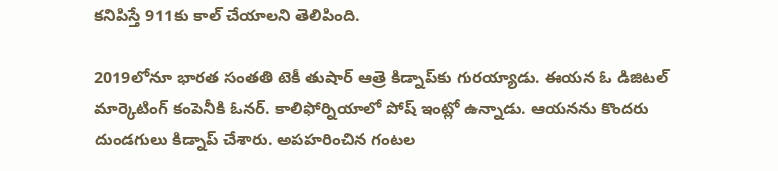కనిపిస్తే 911కు కాల్ చేయాలని తెలిపింది.

2019లోనూ భారత సంతతి టెకీ తుషార్ ఆత్రె కిడ్నాప్‌కు గురయ్యాడు. ఈయన ఓ డిజిటల్ మార్కెటింగ్ కంపెనీకి ఓనర్. కాలిఫోర్నియాలో పోష్ ఇంట్లో ఉన్నాడు. ఆయనను కొందరు దుండగులు కిడ్నాప్ చేశారు. అపహరించిన గంటల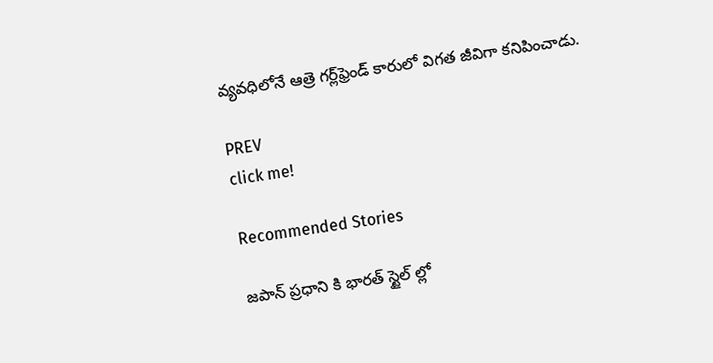వ్యవధిలోనే ఆత్రె గర్ల్‌ఫ్రెండ్ కారులో విగత జీవిగా కనిపించాడు.

PREV
click me!

Recommended Stories

జపాన్ ప్రధాని కి భారత్ స్టైల్ ల్లో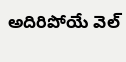అదిరిపోయే వెల్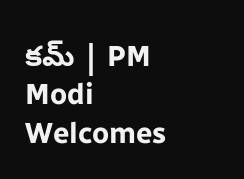కమ్ | PM Modi Welcomes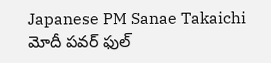Japanese PM Sanae Takaichi
మోదీ పవర్ ఫుల్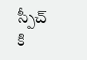స్పీచ్ కి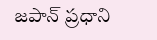జపాన్ ప్రధాని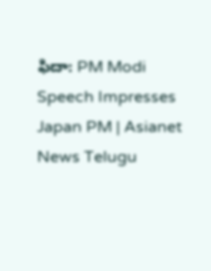ఫిదా: PM Modi Speech Impresses Japan PM | Asianet News Telugu